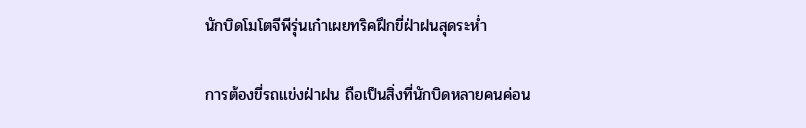นักบิดโมโตจีพีรุ่นเก๋าเผยทริคฝึกขี่ฝ่าฝนสุดระห่ำ

การต้องขี่รถแข่งฝ่าฝน ถือเป็นสิ่งที่นักบิดหลายคนค่อน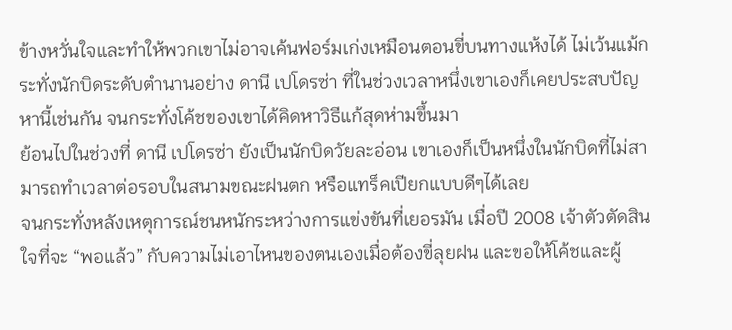ข้างหวั่นใจและทำให้พวกเขาไม่อาจเค้นฟอร์มเก่งเหมือนตอนขี่บนทางแห้งได้ ไม่เว้นแม้กระทั่งนักบิดระดับตำนานอย่าง ดานี เปโดรซ่า ที่ในช่วงเวลาหนึ่งเขาเองก็เคยประสบปัญหานี้เช่นกัน จนกระทั่งโค้ชของเขาได้คิดหาวิธีแก้สุดห่ามขึ้นมา
ย้อนไปในช่วงที่ ดานี เปโดรซ่า ยังเป็นนักบิดวัยละอ่อน เขาเองก็เป็นหนึ่งในนักบิดที่ไม่สามารถทำเวลาต่อรอบในสนามขณะฝนตก หรือแทร็คเปียกแบบดีๆได้เลย
จนกระทั่งหลังเหตุการณ์ชนหนักระหว่างการแข่งขันที่เยอรมัน เมื่อปี 2008 เจ้าตัวตัดสินใจที่จะ “พอแล้ว” กับความไม่เอาไหนของตนเองเมื่อต้องขี่ลุยฝน และขอให้โค้ชและผู้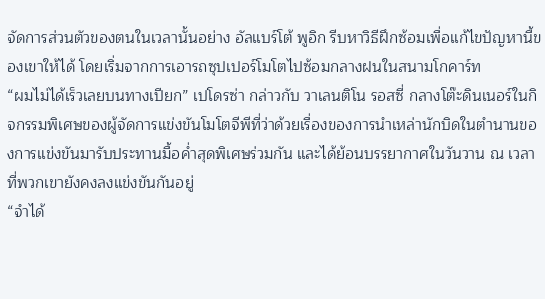จัดการส่วนตัวของตนในเวลานั้นอย่าง อัลแบร์โต้ พูอิก รีบหาวิธีฝึกซ้อมเพื่อแก้ไขปัญหานี้ของเขาให้ได้ โดยเริ่มจากการเอารถซุปเปอร์โมโตไปซ้อมกลางฝนในสนามโกคาร์ท
“ผมไม่ได้เร็วเลยบนทางเปียก” เปโดรซ่า กล่าวกับ วาเลนติโน รอสซี่ กลางโต๊ะดินเนอร์ในกิจกรรมพิเศษของผู้จัดการแข่งขันโมโตจีพีที่ว่าด้วยเรื่องของการนำเหล่านักบิดในตำนานของการแข่งขันมารับประทานมื้อค่ำสุดพิเศษร่วมกัน และได้ย้อนบรรยากาศในวันวาน ณ เวลาที่พวกเขายังคงลงแข่งขันกันอยู่
“จำได้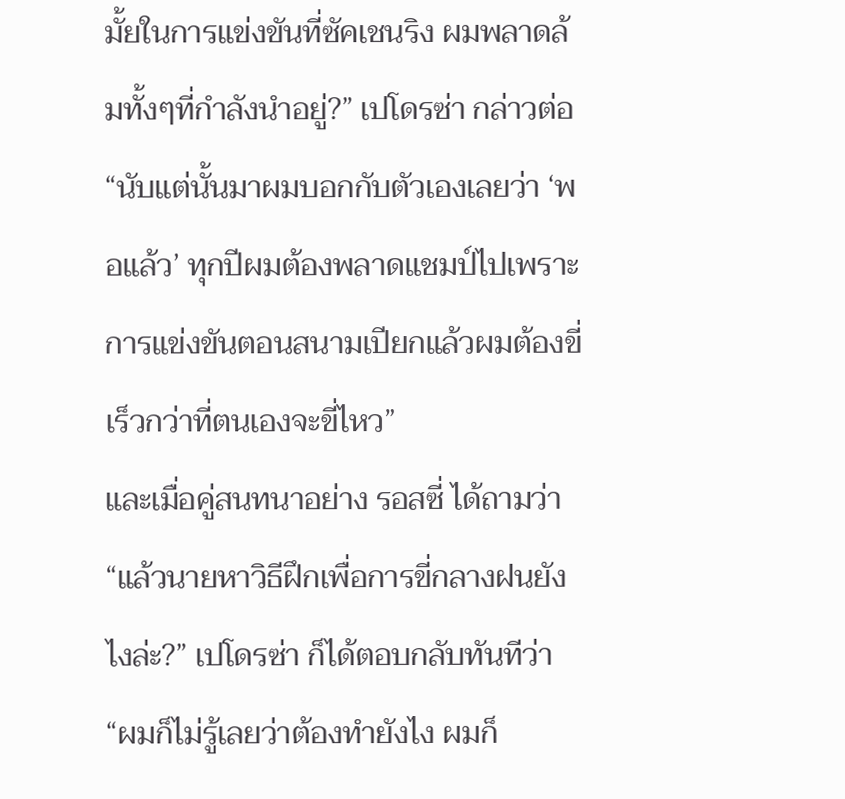มั้ยในการแข่งขันที่ซัคเชนริง ผมพลาดล้มทั้งๆที่กำลังนำอยู่?” เปโดรซ่า กล่าวต่อ “นับแต่นั้นมาผมบอกกับตัวเองเลยว่า ‘พอแล้ว’ ทุกปีผมต้องพลาดแชมป์ไปเพราะการแข่งขันตอนสนามเปียกแล้วผมต้องขี่เร็วกว่าที่ตนเองจะขี่ไหว”
และเมื่อคู่สนทนาอย่าง รอสซี่ ได้ถามว่า “แล้วนายหาวิธีฝึกเพื่อการขี่กลางฝนยังไงล่ะ?” เปโดรซ่า ก็ได้ตอบกลับทันทีว่า “ผมก็ไม่รู้เลยว่าต้องทำยังไง ผมก็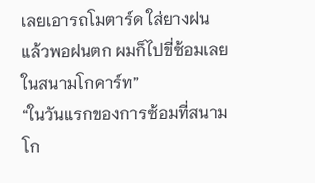เลยเอารถโมตาร์ด ใส่ยางฝน แล้วพอฝนตก ผมก็ไปขี่ซ้อมเลยในสนามโกคาร์ท”
“ในวันแรกของการซ้อมที่สนามโก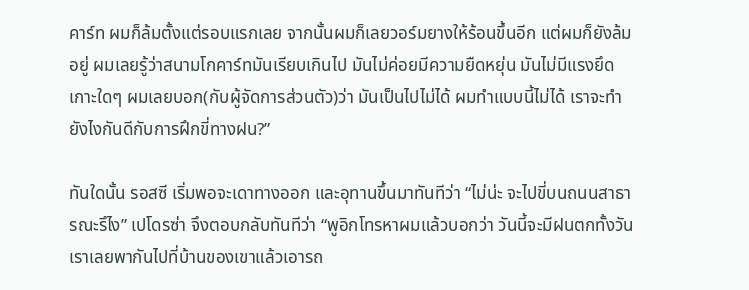คาร์ท ผมก็ล้มตั้งแต่รอบแรกเลย จากนั้นผมก็เลยวอร์มยางให้ร้อนขึ้นอีก แต่ผมก็ยังล้มอยู่ ผมเลยรู้ว่าสนามโกคาร์ทมันเรียบเกินไป มันไม่ค่อยมีความยืดหยุ่น มันไม่มีแรงยึดเกาะใดๆ ผมเลยบอก(กับผู้จัดการส่วนตัว)ว่า มันเป็นไปไม่ได้ ผมทำแบบนี้ไม่ได้ เราจะทำยังไงกันดีกับการฝึกขี่ทางฝน?”

ทันใดนั้น รอสซี เริ่มพอจะเดาทางออก และอุทานขึ้นมาทันทีว่า “ไม่น่ะ จะไปขี่บนถนนสาธารณะรึไง” เปโดรซ่า จึงตอบกลับทันทีว่า “พูอิกโทรหาผมแล้วบอกว่า วันนี้จะมีฝนตกทั้งวัน เราเลยพากันไปที่บ้านของเขาแล้วเอารถ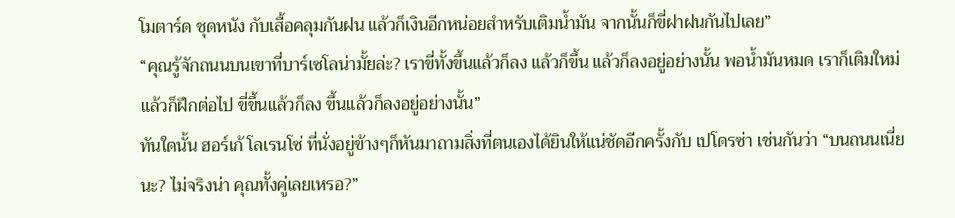โมตาร์ด ชุดหนัง กับเสื้อคลุมกันฝน แล้วก็เงินอีกหน่อยสำหรับเติมน้ำมัน จากนั้นก็ขี่ฝาฝนกันไปเลย”
“คุณรู้จักถนนบนเขาที่บาร์เซโลน่ามั้ยล่ะ? เราขี่ทั้งขึ้นแล้วก็ลง แล้วก็ขึ้น แล้วก็ลงอยู่อย่างนั้น พอน้ำมันหมด เราก็เติมใหม่ แล้วก็ฝึกต่อไป ขี่ขึ้นแล้วก็ลง ขึ้นแล้วก็ลงอยู่อย่างนั้น”
ทันใดนั้น ฮอร์เก้ โลเรนโซ่ ที่นั่งอยู่ข้างๆก็หันมาถามสิ่งที่ตนเองได้ยินให้แน่ชัดอีกครั้งกับ เปโดรซ่า เช่นกันว่า “บนถนนเนี่ยนะ? ไม่จริงน่า คุณทั้งคู่เลยเหรอ?”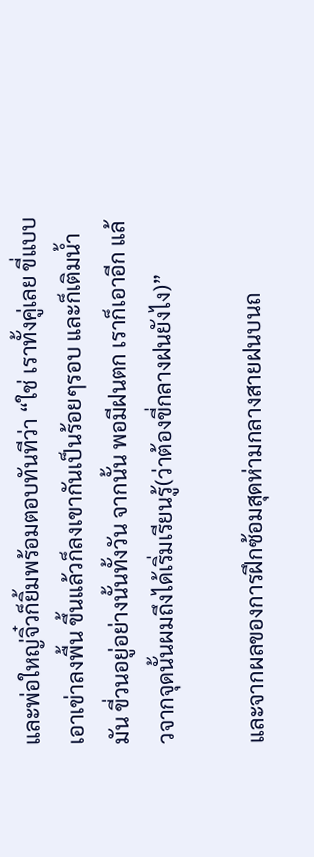และพ่อใหญ่จิ๋วก็ยิ้มพร้อมตอบทันทีว่า “ใช่ เราทั้งคู่เลย ขี่แบบเอาเข่าลงพื้น ขึ้นแล้วก็ลงเขากันเป็นร้อยๆรอบ และก็เติมน้ำมัน ขี่วนอยู่อย่างนั้นทั้งวัน จากนั้น พอมีฝนตก เราก็เอาอีก แล้วจากจุดนั้นผมถึงได้เริ่มเรียนรู้(ว่าต้องขี่กลางฝนยังไง)”

และจากผลของการฝึกซ้อมสุดห่ามกลางสายฝนบนถ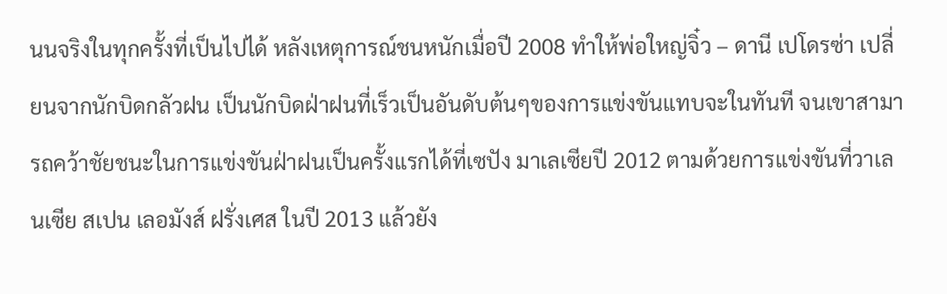นนจริงในทุกครั้งที่เป็นไปได้ หลังเหตุการณ์ชนหนักเมื่อปี 2008 ทำให้พ่อใหญ่จิ๋ว – ดานี เปโดรซ่า เปลี่ยนจากนักบิดกลัวฝน เป็นนักบิดฝ่าฝนที่เร็วเป็นอันดับต้นๆของการแข่งขันแทบจะในทันที จนเขาสามารถคว้าชัยชนะในการแข่งขันฝ่าฝนเป็นครั้งแรกได้ที่เซปัง มาเลเซียปี 2012 ตามด้วยการแข่งขันที่วาเลนเซีย สเปน เลอมังส์ ฝรั่งเศส ในปี 2013 แล้วยัง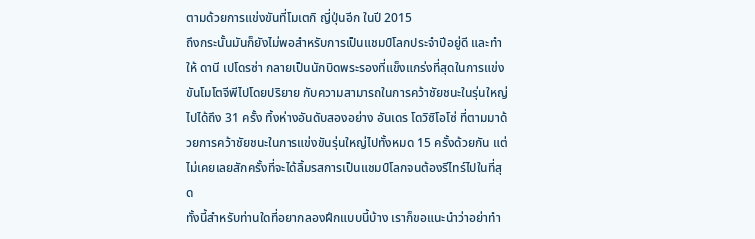ตามด้วยการแข่งขันที่โมเตกิ ญี่ปุ่นอีก ในปี 2015
ถึงกระนั้นมันก็ยังไม่พอสำหรับการเป็นแชมป์โลกประจำปีอยู่ดี และทำให้ ดานี เปโดรซ่า กลายเป็นนักบิดพระรองที่แข็งแกร่งที่สุดในการแข่งขันโมโตจีพีไปโดยปริยาย กับความสามารถในการคว้าชัยชนะในรุ่นใหญ่ไปได้ถึง 31 ครั้ง ทิ้งห่างอันดับสองอย่าง อันเดร โดวิซิโอโซ่ ที่ตามมาด้วยการคว้าชัยชนะในการแข่งขันรุ่นใหญ่ไปทั้งหมด 15 ครั้งด้วยกัน แต่ไม่เคยเลยสักครั้งที่จะได้ลิ้มรสการเป็นแชมป์โลกจนต้องรีไทร์ไปในที่สุด
ทั้งนี้สำหรับท่านใดที่อยากลองฝึกแบบนี้บ้าง เราก็ขอแนะนำว่าอย่าทำ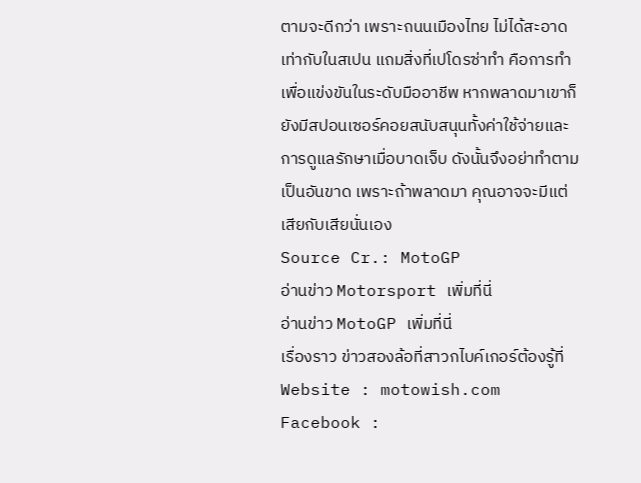ตามจะดีกว่า เพราะถนนเมืองไทย ไม่ได้สะอาดเท่ากับในสเปน แถมสิ่งที่เปโดรซ่าทำ คือการทำเพื่อแข่งขันในระดับมืออาชีพ หากพลาดมาเขาก็ยังมีสปอนเซอร์คอยสนับสนุนทั้งค่าใช้จ่ายและการดูแลรักษาเมื่อบาดเจ็บ ดังนั้นจึงอย่าทำตามเป็นอันขาด เพราะถ้าพลาดมา คุณอาจจะมีแต่เสียกับเสียนั่นเอง
Source Cr.: MotoGP
อ่านข่าว Motorsport เพิ่มที่นี่
อ่านข่าว MotoGP เพิ่มที่นี่
เรื่องราว ข่าวสองล้อที่สาวกไบค์เกอร์ต้องรู้ที่
Website : motowish.com
Facebook :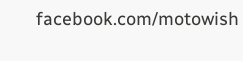facebook.com/motowish